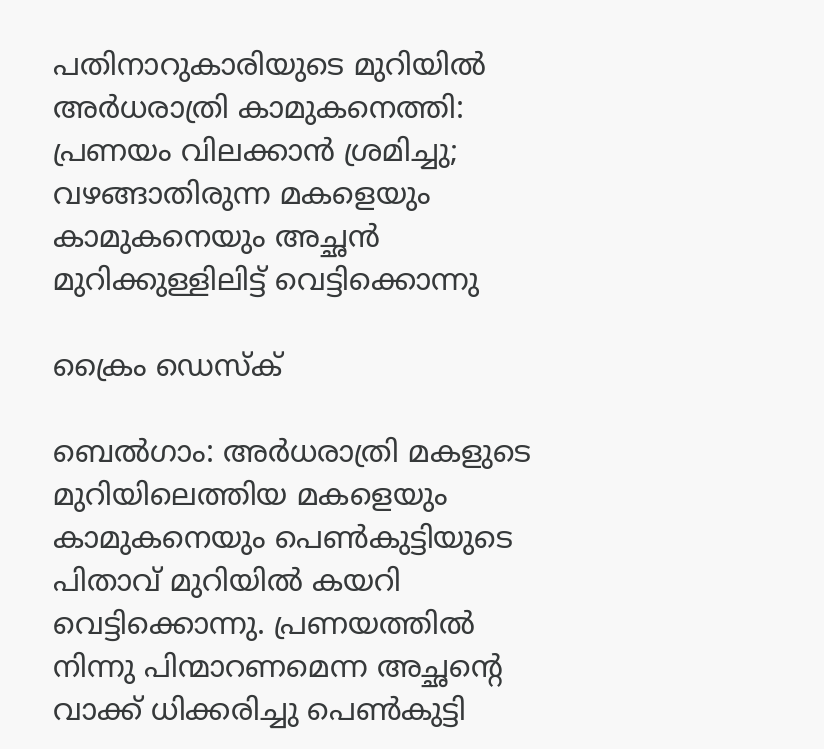പതിനാറുകാരിയുടെ മുറിയിൽ അർധരാത്രി കാമുകനെത്തി: പ്രണയം വിലക്കാൻ ശ്രമിച്ചു; വഴങ്ങാതിരുന്ന മകളെയും കാമുകനെയും അച്ഛൻ മുറിക്കുള്ളിലിട്ട് വെട്ടിക്കൊന്നു

ക്രൈം ഡെസ്‌ക്

ബെൽഗാം: അർധരാത്രി മകളുടെ മുറിയിലെത്തിയ മകളെയും കാമുകനെയും പെൺകുട്ടിയുടെ പിതാവ് മുറിയിൽ കയറി വെട്ടിക്കൊന്നു. പ്രണയത്തിൽ നിന്നു പിന്മാറണമെന്ന അച്ഛന്റെ വാക്ക് ധിക്കരിച്ചു പെൺകുട്ടി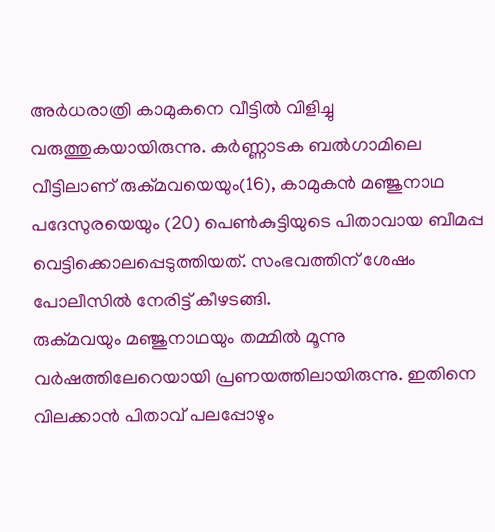അർധരാത്രി കാമുകനെ വീട്ടിൽ വിളിച്ചു വരുത്തുകയായിരുന്നു. കർണ്ണാടക ബൽഗാമിലെ വീട്ടിലാണ് രുക്മവയെയും(16), കാമുകൻ മഞ്ജുനാഥ പദേസുരയെയും (20) പെൺകുട്ടിയുടെ പിതാവായ ബീമപ്പ വെട്ടിക്കൊലപ്പെടുത്തിയത്. സംഭവത്തിന് ശേഷം പോലീസിൽ നേരിട്ട് കീഴടങ്ങി.
രുക്മവയും മഞ്ജുനാഥയും തമ്മിൽ മൂന്നു വർഷത്തിലേറെയായി പ്രണയത്തിലായിരുന്നു. ഇതിനെ വിലക്കാൻ പിതാവ് പലപ്പോഴും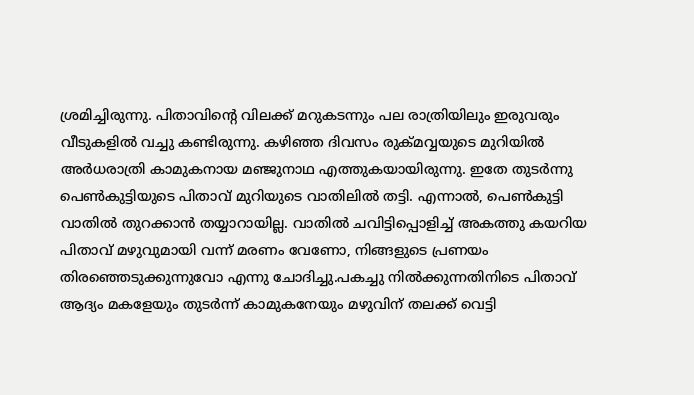ശ്രമിച്ചിരുന്നു. പിതാവിന്റെ വിലക്ക് മറുകടന്നും പല രാത്രിയിലും ഇരുവരും വീടുകളിൽ വച്ചു കണ്ടിരുന്നു. കഴിഞ്ഞ ദിവസം രുക്മവ്വയുടെ മുറിയിൽ അർധരാത്രി കാമുകനായ മഞ്ജുനാഥ എത്തുകയായിരുന്നു. ഇതേ തുടർന്നു പെൺകുട്ടിയുടെ പിതാവ് മുറിയുടെ വാതിലിൽ തട്ടി. എന്നാൽ, പെൺകുട്ടി വാതിൽ തുറക്കാൻ തയ്യാറായില്ല. വാതിൽ ചവിട്ടിപ്പൊളിച്ച് അകത്തു കയറിയ പിതാവ് മഴുവുമായി വന്ന് മരണം വേണോ, നിങ്ങളുടെ പ്രണയം തിരഞ്ഞെടുക്കുന്നുവോ എന്നു ചോദിച്ചു.പകച്ചു നിൽക്കുന്നതിനിടെ പിതാവ് ആദ്യം മകളേയും തുടർന്ന് കാമുകനേയും മഴുവിന് തലക്ക് വെട്ടി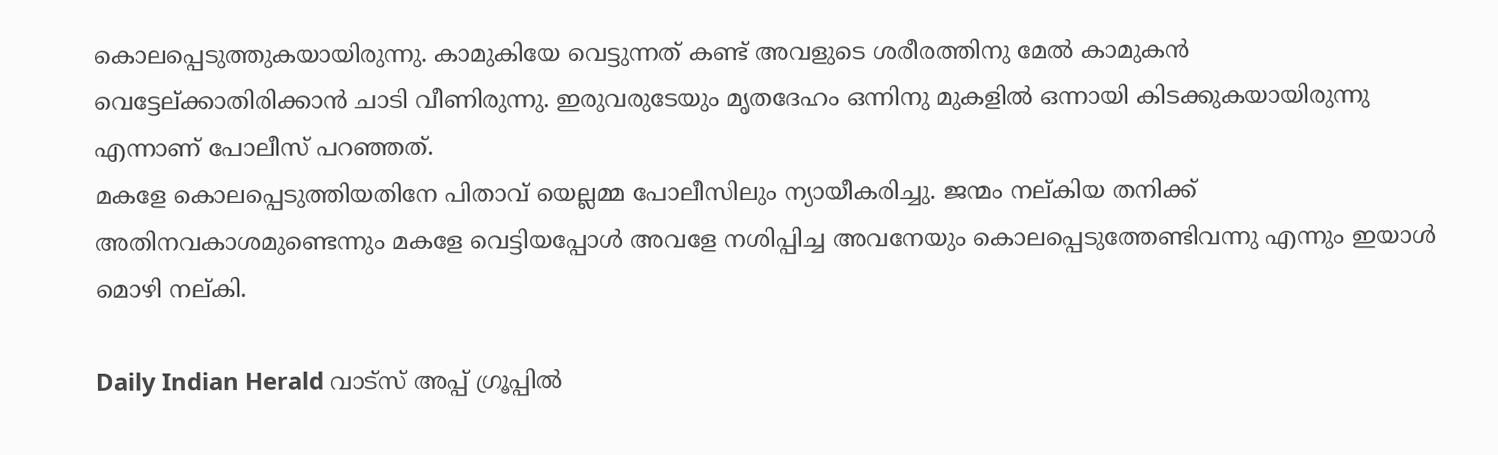കൊലപ്പെടുത്തുകയായിരുന്നു. കാമുകിയേ വെട്ടുന്നത് കണ്ട് അവളുടെ ശരീരത്തിനു മേൽ കാമുകൻ വെട്ടേല്ക്കാതിരിക്കാൻ ചാടി വീണിരുന്നു. ഇരുവരുടേയും മൃതദേഹം ഒന്നിനു മുകളിൽ ഒന്നായി കിടക്കുകയായിരുന്നു എന്നാണ് പോലീസ് പറഞ്ഞത്.
മകളേ കൊലപ്പെടുത്തിയതിനേ പിതാവ് യെല്ലമ്മ പോലീസിലും ന്യായീകരിച്ചു. ജന്മം നല്കിയ തനിക്ക് അതിനവകാശമുണ്ടെന്നും മകളേ വെട്ടിയപ്പോൾ അവളേ നശിപ്പിച്ച അവനേയും കൊലപ്പെടുത്തേണ്ടിവന്നു എന്നും ഇയാൾ മൊഴി നല്കി.

Daily Indian Herald വാട്സ് അപ്പ് ഗ്രൂപ്പിൽ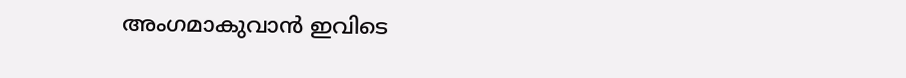അംഗമാകുവാൻ ഇവിടെ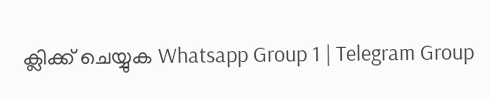ക്ലിക്ക് ചെയ്യുക Whatsapp Group 1 | Telegram Group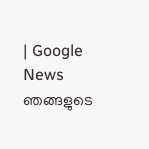| Google News ഞങ്ങളുടെ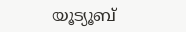യൂട്യൂബ്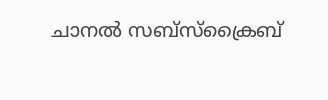ചാനൽ സബ്സ്ക്രൈബ്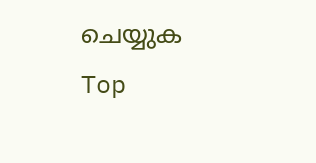ചെയ്യുക
Top